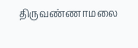திருவண்ணாமலை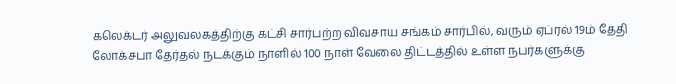கலெக்டர் அலுவலகத்திற்கு கட்சி சார்பற்ற விவசாய சங்கம் சார்பில், வரும் ஏப்ரல் 19ம் தேதி லோக்சபா தேர்தல் நடக்கும் நாளில் 100 நாள் வேலை திட்டத்தில் உள்ள நபர்களுக்கு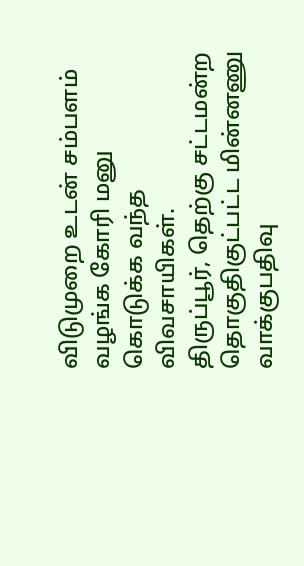விடுமுறை உடன் சம்பளம் வழங்க கோரி மனு கொடுக்க வந்த விவசாயிகள்.
திருப்பூர், தெற்கு சட்டமன்ற தொகுதிகுட்பட்ட மின்னணு வாக்குபதிவு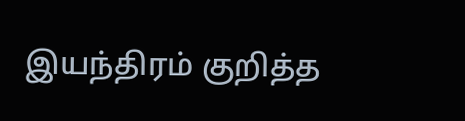இயந்திரம் குறித்த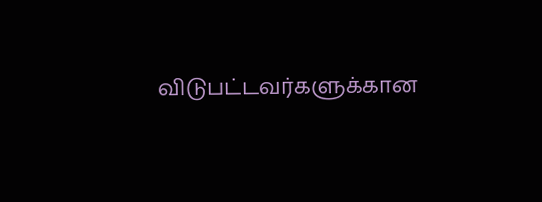விடுபட்டவர்களுக்கான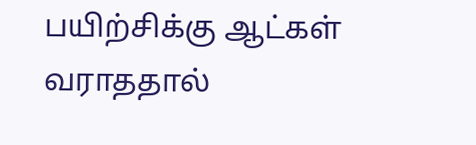பயிற்சிக்கு ஆட்கள் வராததால்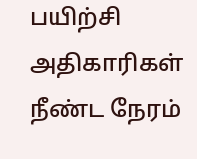பயிற்சி அதிகாரிகள் நீண்ட நேரம்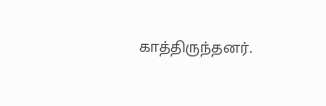காத்திருந்தனர்.